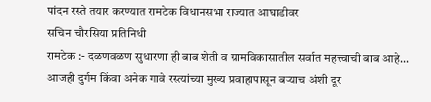पांदन रस्ते तयार करण्यात रामटेक विधानसभा राज्यात आघाडीवर
सचिन चौरसिया प्रतिनिधी
रामटेक :- दळणवळण सुधारणा ही बाब शेती व ग्रामविकासातील सर्वात महत्त्वाची बाब आहे... आजही दुर्गम किंवा अनेक गावे रस्त्यांच्या मुख्य प्रवाहापासून बऱ्याच अंशी दूर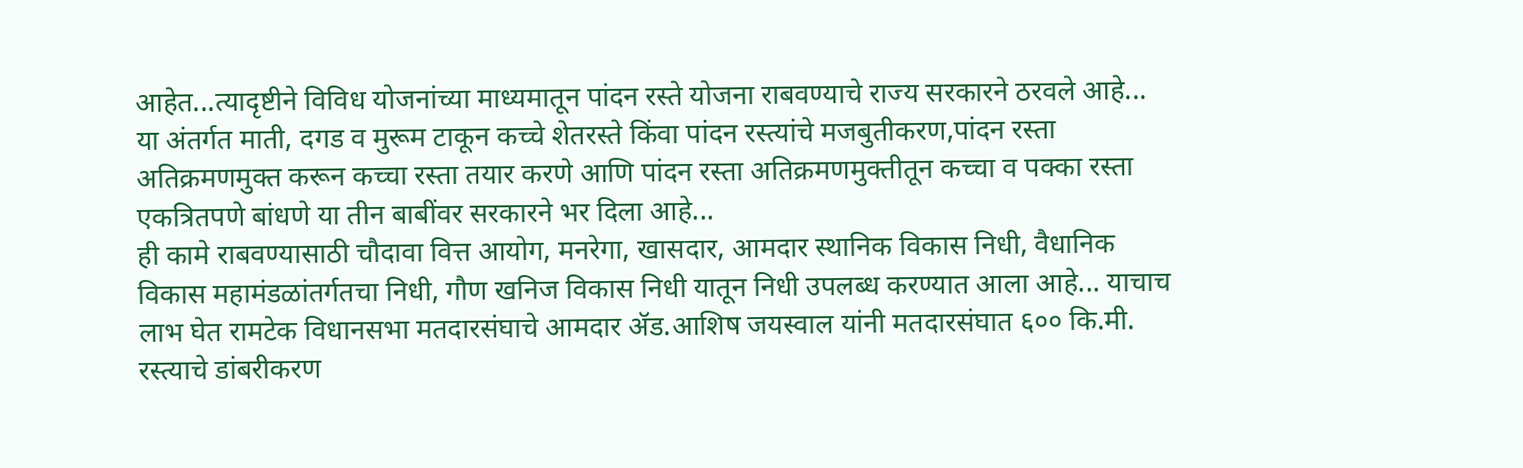आहेत...त्यादृष्टीने विविध योजनांच्या माध्यमातून पांदन रस्ते योजना राबवण्याचे राज्य सरकारने ठरवले आहे... या अंतर्गत माती, दगड व मुरूम टाकून कच्चे शेतरस्ते किंवा पांदन रस्त्यांचे मजबुतीकरण,पांदन रस्ता अतिक्रमणमुक्त करून कच्चा रस्ता तयार करणे आणि पांदन रस्ता अतिक्रमणमुक्तीतून कच्चा व पक्का रस्ता एकत्रितपणे बांधणे या तीन बाबींवर सरकारने भर दिला आहे...
ही कामे राबवण्यासाठी चौदावा वित्त आयोग, मनरेगा, खासदार, आमदार स्थानिक विकास निधी, वैधानिक विकास महामंडळांतर्गतचा निधी, गौण खनिज विकास निधी यातून निधी उपलब्ध करण्यात आला आहे... याचाच लाभ घेत रामटेक विधानसभा मतदारसंघाचे आमदार ॲड.आशिष जयस्वाल यांनी मतदारसंघात ६०० कि.मी. रस्त्याचे डांबरीकरण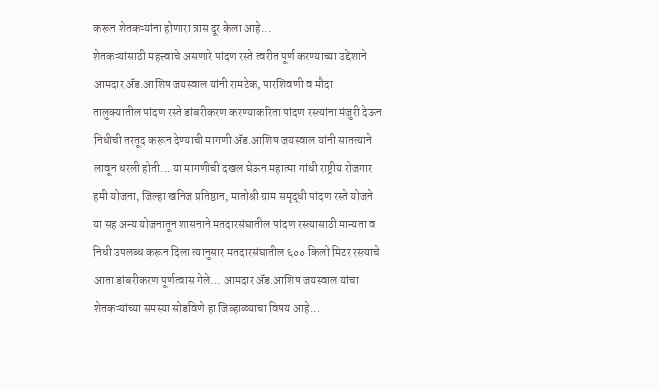करून शेतकऱ्यांना होणारा त्रास दूर केला आहे...
शेतकऱ्यांसाठी महत्त्वाचे असणारे पांदण रस्ते त्वरीत पूर्ण करण्याच्या उद्देशाने आमदार ॲड.आशिष जयस्वाल यांनी रामटेक, पारशिवणी व मौदा तालुक्यातील पांदण रस्ते डांबरीकरण करण्याकरिता पांदण रस्त्यांना मंजुरी देऊन निधीची तरतूद करून देण्याची मागणी ॲड.आशिष जयस्वाल यांनी सातत्याने लावून धरली होती... या मागणीची दखल घेऊन महात्मा गांधी राष्ट्रीय रोजगार हमी योजना, जिल्हा खनिज प्रतिष्ठान, मातोश्री ग्राम समृद्धी पांदण रस्ते योजने या सह अन्य योजनातून शासनाने मतदारसंघातील पांदण रस्त्यासाठी मान्यता व निधी उपलब्ध करून दिला त्यानुसार मतदारसंघातील ६०० किलो मिटर रस्त्याचे आता डांबरीकरण पूर्णत्वास गेले... आमदार ॲड.आशिष जयस्वाल यांचा शेतकऱ्यांच्या समस्या सोडविणे हा जिव्हाळ्याचा विषय आहे...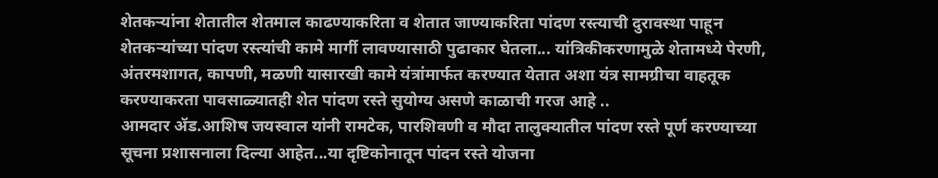शेतकऱ्यांना शेतातील शेतमाल काढण्याकरिता व शेतात जाण्याकरिता पांदण रस्त्याची दुरावस्था पाहून शेतकऱ्यांच्या पांदण रस्त्यांची कामे मार्गी लावण्यासाठी पुढाकार घेतला... यांत्रिकीकरणामुळे शेतामध्ये पेरणी, अंतरमशागत, कापणी, मळणी यासारखी कामे यंत्रांमार्फत करण्यात येतात अशा यंत्र सामग्रीचा वाहतूक करण्याकरता पावसाळ्यातही शेत पांदण रस्ते सुयोग्य असणे काळाची गरज आहे ..
आमदार ॲड.आशिष जयस्वाल यांनी रामटेक, पारशिवणी व मौदा तालुक्यातील पांदण रस्ते पूर्ण करण्याच्या सूचना प्रशासनाला दिल्या आहेत...या दृष्टिकोनातून पांदन रस्ते योजना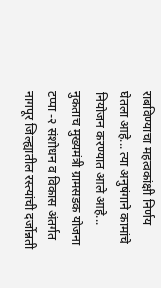राबविण्याचा महत्वकांक्षी निर्णय घेतला आहे... त्या अनुषंगाने कामांचे नियोजन करण्यात आले आहे... नुकताच मुख्यमंत्री ग्रामसडक योजना टप्पा -२ संशोधन व विकास अंतर्गत नागपूर जिल्ह्यातील रस्त्यांची दर्जोन्नती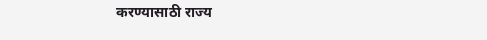करण्यासाठी राज्य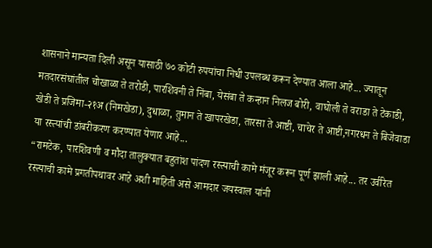शासनाने मान्यता दिली असून यासाठी ७० कोटी रुपयांचा निधी उपलब्ध करून देण्यात आला आहे... ज्यातून मतदारसंघांतील चोखाळा ते तरोडी, पारशिवनी ते निंबा, येसंबा ते कन्हान निलज बोरी, वाघोली ते वराडा ते टेकाडी, खेडी ते प्रजिमा-२१अ (निमखेडा), दुधाळा, तुमान ते खापरखेडा, तारसा ते आष्टी, चाचेर ते आष्टी,नगरधन ते बिजेवाडा या रस्त्यांची डांबरीकरण करण्यात येणार आहे...
“रामटेक, पारशिवणी व मौदा तालुक्यात बहुतांश पांदण रस्त्याची कामे मंजूर करून पूर्ण झाली आहे... तर उर्वरित रस्त्याची कामे प्रगतीपथावर आहे अशी माहिती असे आमदार जयस्वाल यांनी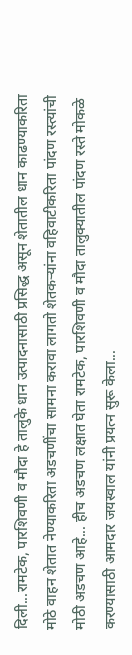दिली...रामटेक, पारशिवणी व मौदा हे तालुके धान उत्पादनासाठी प्रसिद्ध असून शेतातील धान काढण्याकरिता मोठे वाहन शेतात नेण्याकरिता अडचणींचा सामना करावा लागतो शेतकऱ्यांना वहिवाटीकरिता पांदण रस्त्यांची मोठी अडचण आहे... हीच अडचण लक्षात घेता रामटेक, पारशिवणी व मौदा तालुक्यातील पांदण रस्ते मोकळे करण्यासाठी आमदार जयस्वाल यांनी प्रयत्न सुरू केला...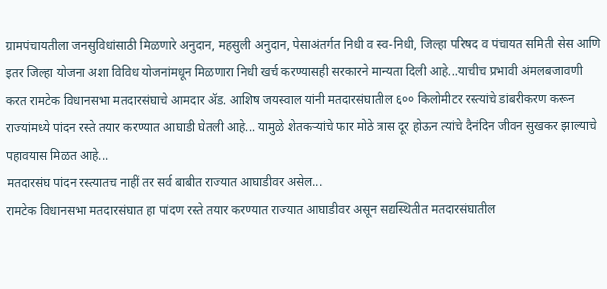ग्रामपंचायतीला जनसुविधांसाठी मिळणारे अनुदान, महसुली अनुदान, पेसाअंतर्गत निधी व स्व-निधी, जिल्हा परिषद व पंचायत समिती सेस आणि इतर जिल्हा योजना अशा विविध योजनांमधून मिळणारा निधी खर्च करण्यासही सरकारने मान्यता दिली आहे...याचीच प्रभावी अंमलबजावणी करत रामटेक विधानसभा मतदारसंघाचे आमदार ॲड. आशिष जयस्वाल यांनी मतदारसंघातील ६०० किलोमीटर रस्त्यांचे डांबरीकरण करून राज्यांमध्ये पांदन रस्ते तयार करण्यात आघाडी घेतली आहे... यामुळे शेतकऱ्यांचे फार मोठे त्रास दूर होऊन त्यांचे दैनंदिन जीवन सुखकर झाल्याचे पहावयास मिळत आहे...
मतदारसंघ पांदन रस्त्यातच नाहीं तर सर्व बाबीत राज्यात आघाडीवर असेल...
रामटेक विधानसभा मतदारसंघात हा पांदण रस्ते तयार करण्यात राज्यात आघाडीवर असून सद्यस्थितीत मतदारसंघातील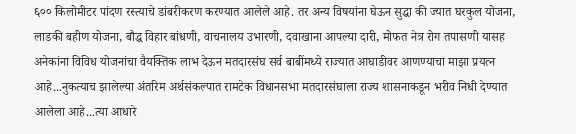६०० किलोमीटर पांदण रस्त्याचे डांबरीकरण करण्यात आलेले आहे. तर अन्य विषयांना घेऊन सुद्धा की ज्यात घरकुल योजना, लाडकी बहीण योजना, बौद्ध विहार बांधणी, वाचनालय उभारणी, दवाखाना आपल्या दारी, मोफत नेत्र रोग तपासणी यासह अनेकांना विविध योजनांचा वैयक्तिक लाभ देऊन मतदारसंघ सर्व बाबींमध्ये राज्यात आघाडीवर आणण्याचा माझा प्रयत्न आहे...नुकत्याच झालेल्या अंतरिम अर्थसंकल्पात रामटेक विधानसभा मतदारसंघाला राज्य शासनाकडून भरीव निधी देण्यात आलेला आहे...त्या आधारे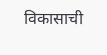विकासाची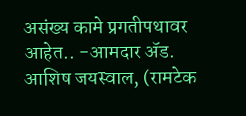असंख्य कामे प्रगतीपथावर आहेत.. -आमदार ॲड. आशिष जयस्वाल, (रामटेक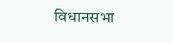विधानसभा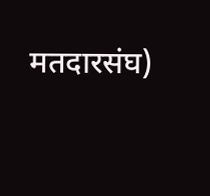मतदारसंघ)